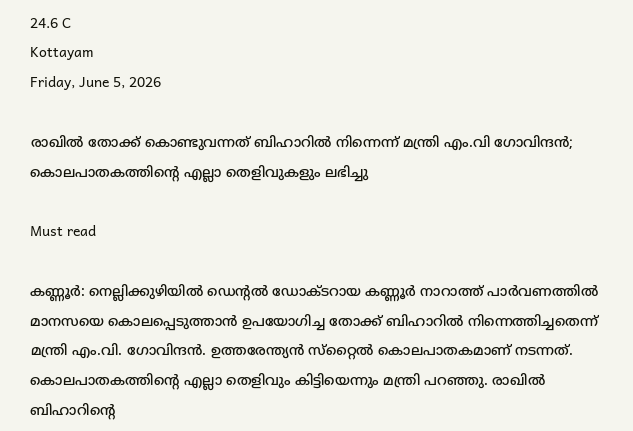24.6 C
Kottayam
Friday, June 5, 2026

രാഖില്‍ തോക്ക് കൊണ്ടുവന്നത് ബിഹാറില്‍ നിന്നെന്ന് മന്ത്രി എം.വി ഗോവിന്ദന്‍; കൊലപാതകത്തിന്റെ എല്ലാ തെളിവുകളും ലഭിച്ചു

Must read

കണ്ണൂര്‍: നെല്ലിക്കുഴിയില്‍ ഡെന്റല്‍ ഡോക്ടറായ കണ്ണൂര്‍ നാറാത്ത് പാര്‍വണത്തില്‍ മാനസയെ കൊലപ്പെടുത്താന്‍ ഉപയോഗിച്ച തോക്ക് ബിഹാറില്‍ നിന്നെത്തിച്ചതെന്ന് മന്ത്രി എം.വി. ഗോവിന്ദന്‍. ഉത്തരേന്ത്യന്‍ സ്‌റ്റൈല്‍ കൊലപാതകമാണ് നടന്നത്. കൊലപാതകത്തിന്റെ എല്ലാ തെളിവും കിട്ടിയെന്നും മന്ത്രി പറഞ്ഞു. രാഖില്‍ ബിഹാറിന്റെ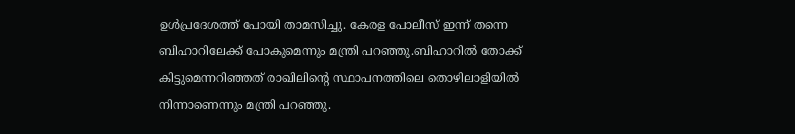ഉള്‍പ്രദേശത്ത് പോയി താമസിച്ചു. കേരള പോലീസ് ഇന്ന് തന്നെ ബിഹാറിലേക്ക് പോകുമെന്നും മന്ത്രി പറഞ്ഞു.ബിഹാറില്‍ തോക്ക് കിട്ടുമെന്നറിഞ്ഞത് രാഖിലിന്റെ സ്ഥാപനത്തിലെ തൊഴിലാളിയില്‍ നിന്നാണെന്നും മന്ത്രി പറഞ്ഞു.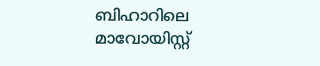ബിഹാറിലെ മാവോയിസ്റ്റ്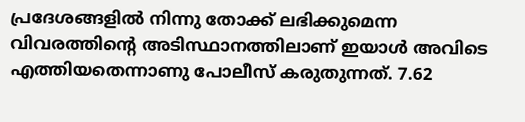പ്രദേശങ്ങളില്‍ നിന്നു തോക്ക് ലഭിക്കുമെന്ന വിവരത്തിന്റെ അടിസ്ഥാനത്തിലാണ് ഇയാള്‍ അവിടെ എത്തിയതെന്നാണു പോലീസ് കരുതുന്നത്. 7.62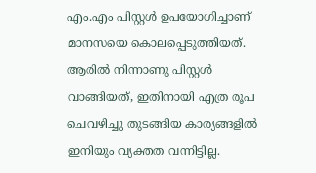എം.എം പിസ്റ്റള്‍ ഉപയോഗിച്ചാണ് മാനസയെ കൊലപ്പെടുത്തിയത്. ആരില്‍ നിന്നാണു പിസ്റ്റള്‍ വാങ്ങിയത്, ഇതിനായി എത്ര രൂപ ചെവഴിച്ചു തുടങ്ങിയ കാര്യങ്ങളില്‍ ഇനിയും വ്യക്തത വന്നിട്ടില്ല.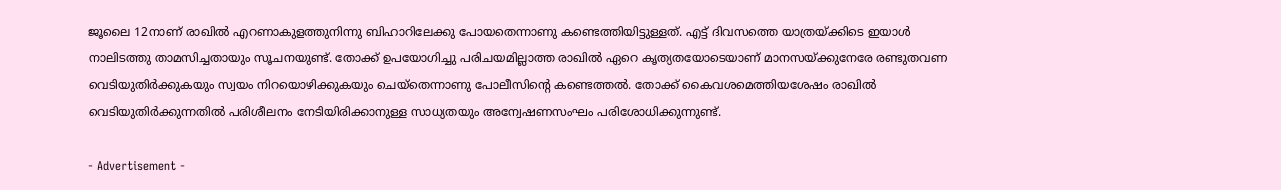ജൂലൈ 12നാണ് രാഖില്‍ എറണാകുളത്തുനിന്നു ബിഹാറിലേക്കു പോയതെന്നാണു കണ്ടെത്തിയിട്ടുള്ളത്. എട്ട് ദിവസത്തെ യാത്രയ്ക്കിടെ ഇയാള്‍ നാലിടത്തു താമസിച്ചതായും സൂചനയുണ്ട്. തോക്ക് ഉപയോഗിച്ചു പരിചയമില്ലാത്ത രാഖില്‍ ഏറെ കൃത്യതയോടെയാണ് മാനസയ്ക്കുനേരേ രണ്ടുതവണ വെടിയുതിര്‍ക്കുകയും സ്വയം നിറയൊഴിക്കുകയും ചെയ്‌തെന്നാണു പോലീസിന്റെ കണ്ടെത്തല്‍. തോക്ക് കൈവശമെത്തിയശേഷം രാഖില്‍ വെടിയുതിര്‍ക്കുന്നതില്‍ പരിശീലനം നേടിയിരിക്കാനുള്ള സാധ്യതയും അന്വേഷണസംഘം പരിശോധിക്കുന്നുണ്ട്.

- Advertisement -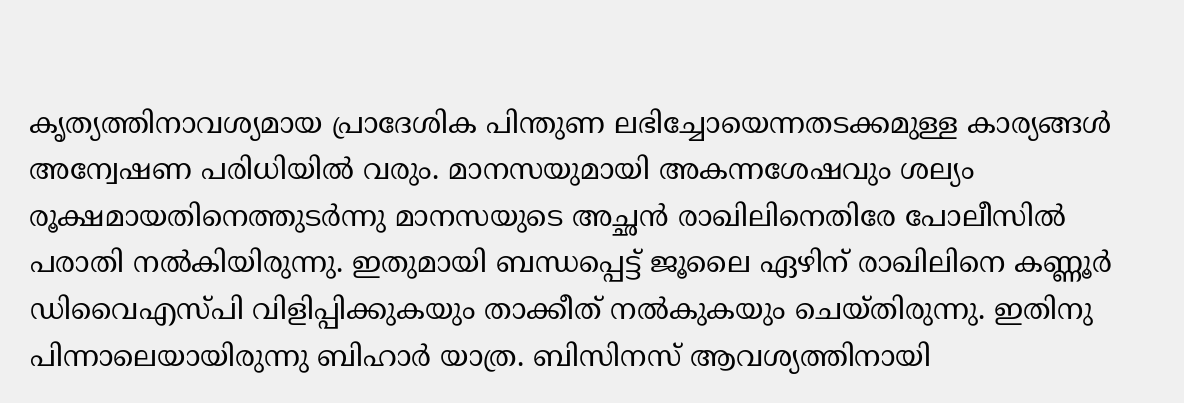കൃത്യത്തിനാവശ്യമായ പ്രാദേശിക പിന്തുണ ലഭിച്ചോയെന്നതടക്കമുള്ള കാര്യങ്ങള്‍ അന്വേഷണ പരിധിയില്‍ വരും. മാനസയുമായി അകന്നശേഷവും ശല്യം രൂക്ഷമായതിനെത്തുടര്‍ന്നു മാനസയുടെ അച്ഛന്‍ രാഖിലിനെതിരേ പോലീസില്‍ പരാതി നല്‍കിയിരുന്നു. ഇതുമായി ബന്ധപ്പെട്ട് ജൂലൈ ഏഴിന് രാഖിലിനെ കണ്ണൂര്‍ ഡിവൈഎസ്പി വിളിപ്പിക്കുകയും താക്കീത് നല്‍കുകയും ചെയ്തിരുന്നു. ഇതിനു പിന്നാലെയായിരുന്നു ബിഹാര്‍ യാത്ര. ബിസിനസ് ആവശ്യത്തിനായി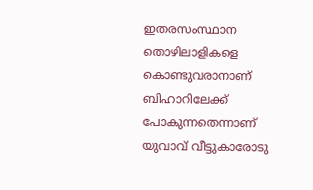ഇതരസംസ്ഥാന തൊഴിലാളികളെ കൊണ്ടുവരാനാണ് ബിഹാറിലേക്ക് പോകുന്നതെന്നാണ് യുവാവ് വീട്ടുകാരോടു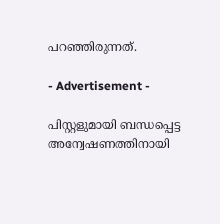പറഞ്ഞിരുന്നത്.

- Advertisement -

പിസ്റ്റളുമായി ബന്ധപ്പെട്ട അന്വേഷണത്തിനായി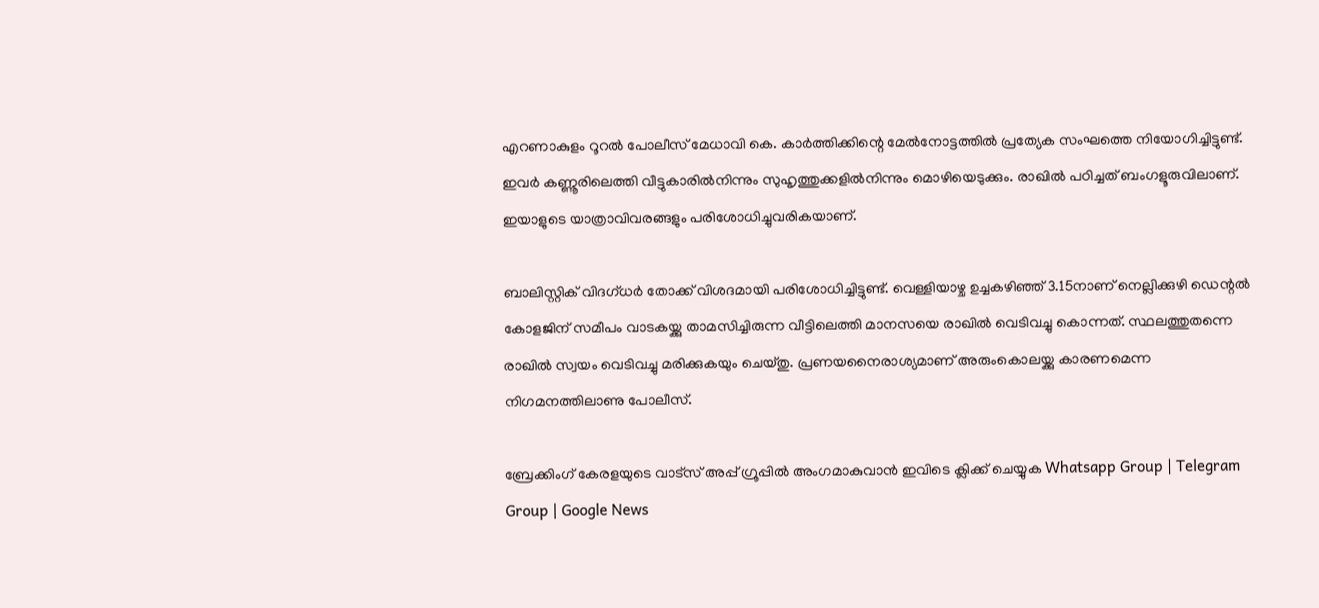എറണാകുളം റൂറല്‍ പോലീസ് മേധാവി കെ. കാര്‍ത്തിക്കിന്റെ മേല്‍നോട്ടത്തില്‍ പ്രത്യേക സംഘത്തെ നിയോഗിച്ചിട്ടുണ്ട്. ഇവര്‍ കണ്ണൂരിലെത്തി വീട്ടുകാരില്‍നിന്നും സുഹൃത്തുക്കളില്‍നിന്നും മൊഴിയെടുക്കും. രാഖില്‍ പഠിച്ചത് ബംഗളൂരുവിലാണ്. ഇയാളുടെ യാത്രാവിവരങ്ങളും പരിശോധിച്ചുവരികയാണ്.

ബാലിസ്റ്റിക് വിദഗ്ധര്‍ തോക്ക് വിശദമായി പരിശോധിച്ചിട്ടുണ്ട്. വെള്ളിയാഴ്ച ഉച്ചകഴിഞ്ഞ് 3.15നാണ് നെല്ലിക്കുഴി ഡെന്റല്‍ കോളജിന് സമീപം വാടകയ്ക്കു താമസിച്ചിരുന്ന വീട്ടിലെത്തി മാനസയെ രാഖില്‍ വെടിവച്ചു കൊന്നത്. സ്ഥലത്തുതന്നെ രാഖില്‍ സ്വയം വെടിവച്ചു മരിക്കുകയും ചെയ്തു. പ്രണയനൈരാശ്യമാണ് അരുംകൊലയ്ക്കു കാരണമെന്ന നിഗമനത്തിലാണു പോലീസ്.

ബ്രേക്കിംഗ് കേരളയുടെ വാട്സ് അപ്പ് ഗ്രൂപ്പിൽ അംഗമാകുവാൻ ഇവിടെ ക്ലിക്ക് ചെയ്യുക Whatsapp Group | Telegram Group | Google News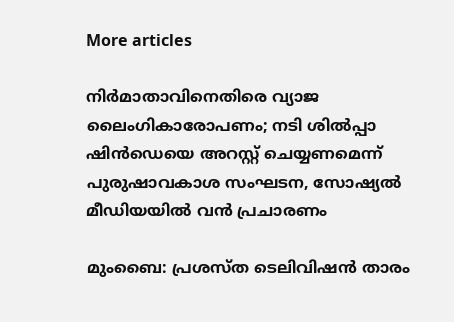More articles

നിർമാതാവിനെതിരെ വ്യാജ ലൈംഗികാരോപണം; നടി ശിൽപ്പാ ഷിൻഡെയെ അറസ്റ്റ് ചെയ്യണമെന്ന് പുരുഷാവകാശ സംഘടന, സോഷ്യൽ മീഡിയയിൽ വൻ പ്രചാരണം

മുംബൈ: പ്രശസ്ത ടെലിവിഷൻ താരം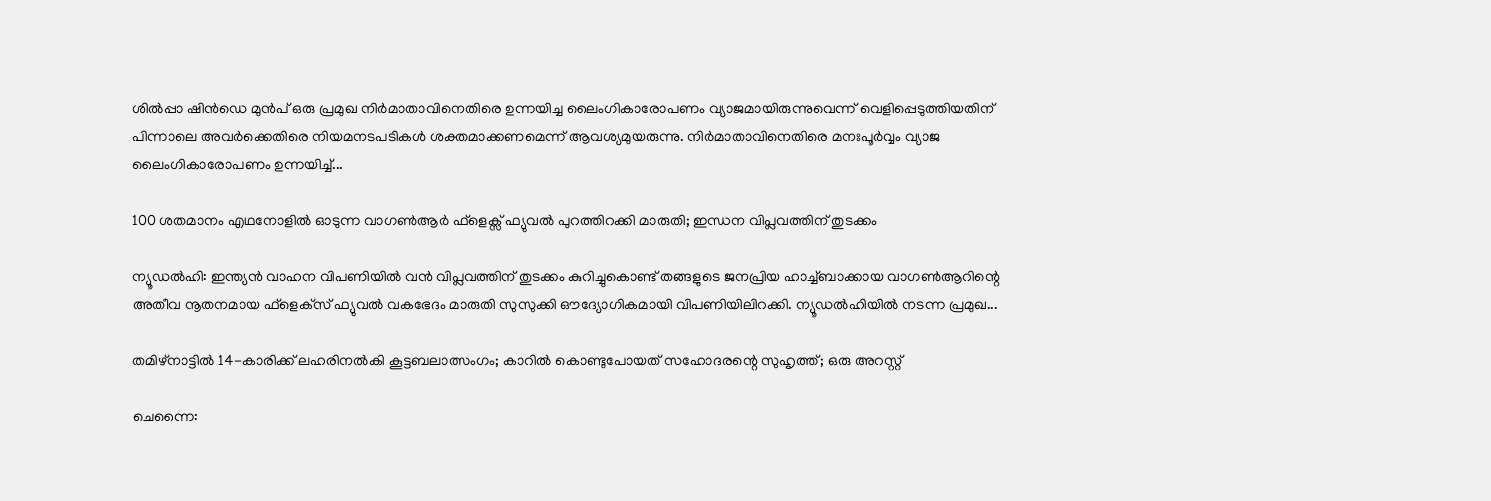ശിൽപ്പാ ഷിൻഡെ മുൻപ് ഒരു പ്രമുഖ നിർമാതാവിനെതിരെ ഉന്നയിച്ച ലൈംഗികാരോപണം വ്യാജമായിരുന്നുവെന്ന് വെളിപ്പെടുത്തിയതിന് പിന്നാലെ അവർക്കെതിരെ നിയമനടപടികൾ ശക്തമാക്കണമെന്ന് ആവശ്യമുയരുന്നു. നിർമാതാവിനെതിരെ മനഃപൂർവ്വം വ്യാജ ലൈംഗികാരോപണം ഉന്നയിച്ച്...

100 ശതമാനം എഥനോളിൽ ഓടുന്ന വാഗൺആർ ഫ്ളെക്സ് ഫ്യുവൽ പുറത്തിറക്കി മാരുതി; ഇന്ധന വിപ്ലവത്തിന് തുടക്കം

ന്യൂഡൽഹി: ഇന്ത്യൻ വാഹന വിപണിയിൽ വൻ വിപ്ലവത്തിന് തുടക്കം കുറിച്ചുകൊണ്ട് തങ്ങളുടെ ജനപ്രിയ ഹാച്ച്ബാക്കായ വാഗൺആറിന്റെ അതീവ നൂതനമായ ഫ്‌ളെക്‌സ് ഫ്യുവൽ വകഭേദം മാരുതി സുസുക്കി ഔദ്യോഗികമായി വിപണിയിലിറക്കി. ന്യൂഡൽഹിയിൽ നടന്ന പ്രമുഖ...

തമിഴ്നാട്ടിൽ 14-കാരിക്ക് ലഹരിനൽകി കൂട്ടബലാത്സംഗം; കാറിൽ കൊണ്ടുപോയത് സഹോദരന്റെ സുഹൃത്ത്; ഒരു അറസ്റ്റ്

ചെന്നൈ: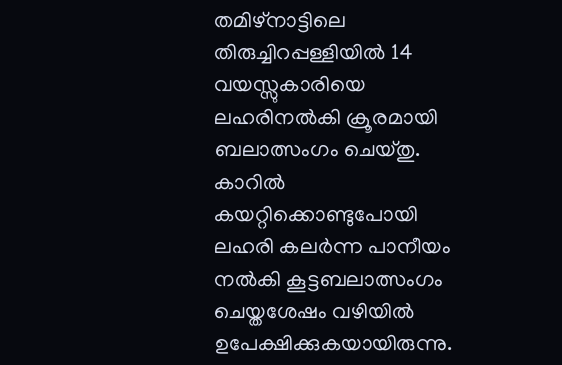തമിഴ്നാട്ടിലെ തിരുച്ചിറപ്പള്ളിയിൽ 14 വയസ്സുകാരിയെ ലഹരിനൽകി ക്രൂരമായി ബലാത്സംഗം ചെയ്തു. കാറിൽ കയറ്റിക്കൊണ്ടുപോയി ലഹരി കലർന്ന പാനീയം നൽകി കൂട്ടബലാത്സംഗം ചെയ്തശേഷം വഴിയിൽ ഉപേക്ഷിക്കുകയായിരുന്നു.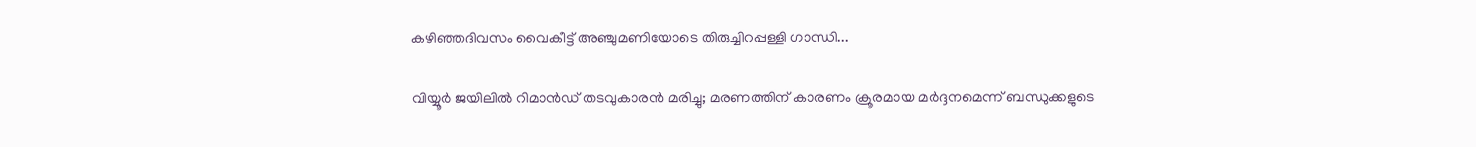കഴിഞ്ഞദിവസം വൈകീട്ട് അഞ്ചുമണിയോടെ തിരുച്ചിറപ്പള്ളി ഗാന്ധി...

വിയ്യൂർ ജയിലിൽ റിമാൻഡ് തടവുകാരൻ മരിച്ചു; മരണത്തിന് കാരണം ക്രൂരമായ മർദ്ദനമെന്ന് ബന്ധുക്കളുടെ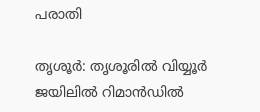പരാതി

തൃശൂർ: തൃശൂരിൽ വിയ്യൂർ ജയിലിൽ റിമാൻഡിൽ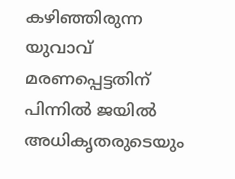കഴിഞ്ഞിരുന്ന യുവാവ് മരണപ്പെട്ടതിന് പിന്നിൽ ജയിൽ അധികൃതരുടെയും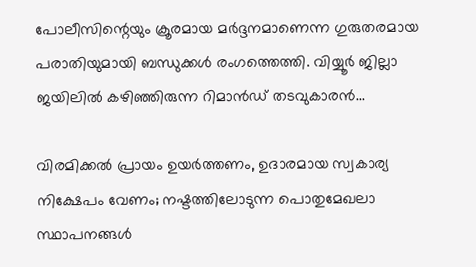പോലീസിന്റെയും ക്രൂരമായ മർദ്ദനമാണെന്ന ഗുരുതരമായ പരാതിയുമായി ബന്ധുക്കൾ രംഗത്തെത്തി. വിയ്യൂർ ജില്ലാ ജയിലിൽ കഴിഞ്ഞിരുന്ന റിമാൻഡ് തടവുകാരൻ...

വിരമിക്കൽ പ്രായം ഉയർത്തണം, ഉദാരമായ സ്വകാര്യ നിക്ഷേപം വേണം; നഷ്ടത്തിലോടുന്ന പൊതുമേഖലാ സ്ഥാപനങ്ങള്‍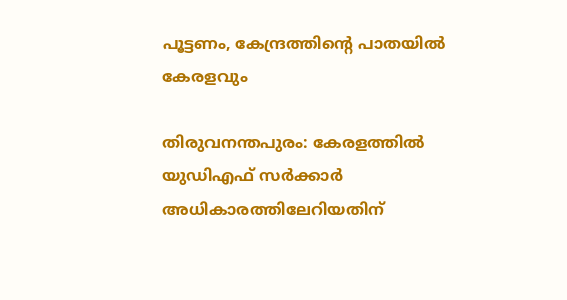പൂട്ടണം, കേന്ദ്രത്തിന്റെ പാതയില്‍ കേരളവും

തിരുവനന്തപുരം: കേരളത്തിൽ യുഡിഎഫ് സർക്കാർ അധികാരത്തിലേറിയതിന്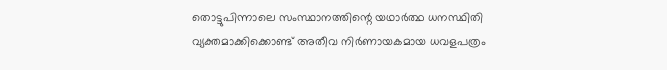തൊട്ടുപിന്നാലെ സംസ്ഥാനത്തിന്റെ യഥാർത്ഥ ധനസ്ഥിതി വ്യക്തമാക്കിക്കൊണ്ട് അതീവ നിർണായകമായ ധവളപത്രം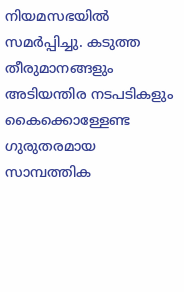നിയമസഭയിൽ സമർപ്പിച്ചു. കടുത്ത തീരുമാനങ്ങളും അടിയന്തിര നടപടികളും കൈക്കൊള്ളേണ്ട ഗുരുതരമായ സാമ്പത്തിക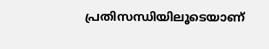പ്രതിസന്ധിയിലൂടെയാണ്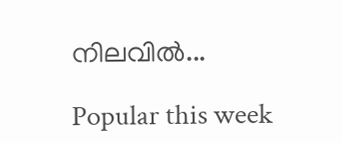നിലവിൽ...

Popular this week